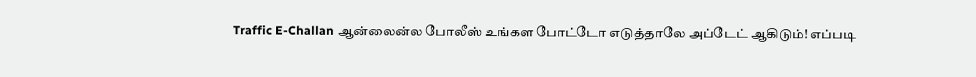Traffic E-Challan ஆன்லைன்ல போலீஸ் உங்கள போட்டோ எடுத்தாலே அப்டேட் ஆகிடும்! எப்படி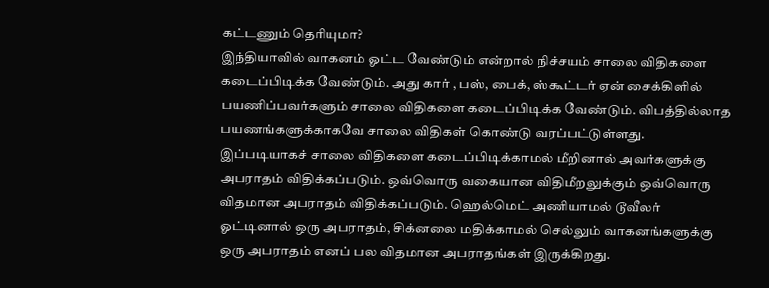கட்டணும் தெரியுமா?
இந்தியாவில் வாகனம் ஓட்ட வேண்டும் என்றால் நிச்சயம் சாலை விதிகளை கடைப்பிடிக்க வேண்டும். அது கார் , பஸ், பைக், ஸ்கூட்டர் ஏன் சைக்கிளில் பயணிப்பவர்களும் சாலை விதிகளை கடைப்பிடிக்க வேண்டும். விபத்தில்லாத பயணங்களுக்காகவே சாலை விதிகள் கொண்டு வரப்பட்டுள்ளது.
இப்படியாகச் சாலை விதிகளை கடைப்பிடிக்காமல் மீறினால் அவர்களுக்கு அபராதம் விதிக்கப்படும். ஒவ்வொரு வகையான விதிமீறலுக்கும் ஒவ்வொரு விதமான அபராதம் விதிக்கப்படும். ஹெல்மெட் அணியாமல் டூவீலர் ஓட்டினால் ஒரு அபராதம், சிக்னலை மதிக்காமல் செல்லும் வாகனங்களுக்கு ஒரு அபராதம் எனப் பல விதமான அபராதங்கள் இருக்கிறது.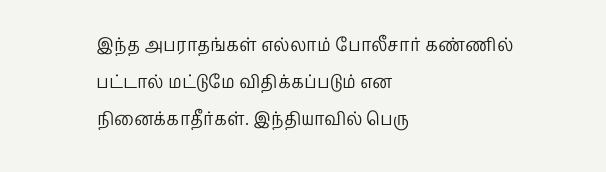இந்த அபராதங்கள் எல்லாம் போலீசார் கண்ணில் பட்டால் மட்டுமே விதிக்கப்படும் என நினைக்காதீர்கள். இந்தியாவில் பெரு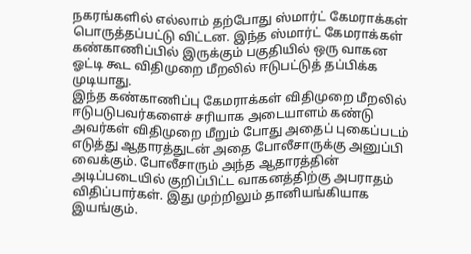நகரங்களில் எல்லாம் தற்போது ஸ்மார்ட் கேமராக்கள் பொருத்தப்பட்டு விட்டன. இந்த ஸ்மார்ட் கேமராக்கள் கண்காணிப்பில் இருக்கும் பகுதியில் ஒரு வாகன ஓட்டி கூட விதிமுறை மீறலில் ஈடுபட்டுத் தப்பிக்க முடியாது.
இந்த கண்காணிப்பு கேமராக்கள் விதிமுறை மீறலில் ஈடுபடுபவர்களைச் சரியாக அடையாளம் கண்டு அவர்கள் விதிமுறை மீறும் போது அதைப் புகைப்படம் எடுத்து ஆதாரத்துடன் அதை போலீசாருக்கு அனுப்பி வைக்கும். போலீசாரும் அந்த ஆதாரத்தின் அடிப்படையில் குறிப்பிட்ட வாகனத்திற்கு அபராதம் விதிப்பார்கள். இது முற்றிலும் தானியங்கியாக இயங்கும்.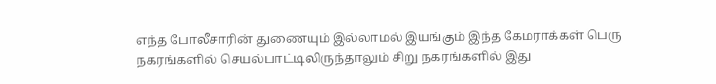எந்த போலீசாரின் துணையும் இல்லாமல் இயங்கும் இந்த கேமராக்கள் பெரு நகரங்களில் செயல்பாட்டிலிருந்தாலும் சிறு நகரங்களில் இது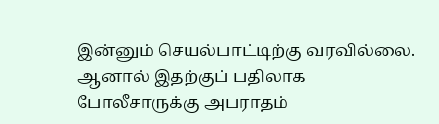இன்னும் செயல்பாட்டிற்கு வரவில்லை. ஆனால் இதற்குப் பதிலாக போலீசாருக்கு அபராதம்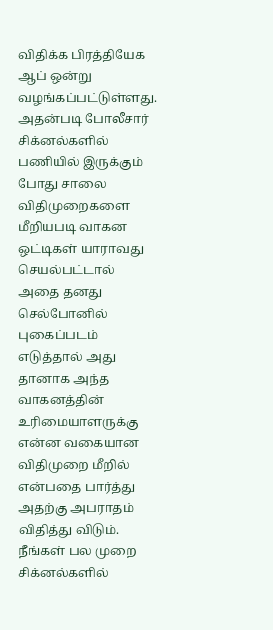விதிக்க பிரத்தியேக ஆப் ஒன்று வழங்கப்பட்டுள்ளது.
அதன்படி போலீசார் சிக்னல்களில் பணியில் இருக்கும் போது சாலை விதிமுறைகளை மீறியபடி வாகன ஒட்டிகள் யாராவது செயல்பட்டால் அதை தனது செல்போனில் புகைப்படம் எடுத்தால் அது தானாக அந்த வாகனத்தின் உரிமையாளருக்கு என்ன வகையான விதிமுறை மீறில் என்பதை பார்த்து அதற்கு அபராதம் விதித்து விடும்.
நீங்கள் பல முறை சிக்னல்களில்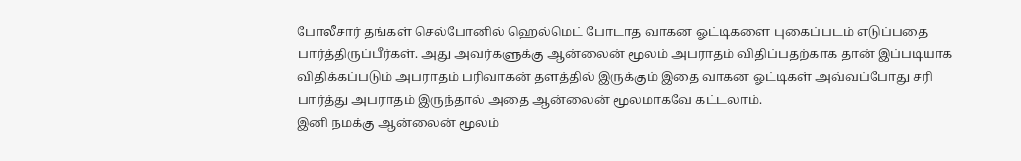போலீசார் தங்கள் செல்போனில் ஹெல்மெட் போடாத வாகன ஓட்டிகளை புகைப்படம் எடுப்பதை பார்த்திருப்பீர்கள். அது அவர்களுக்கு ஆன்லைன் மூலம் அபராதம் விதிப்பதற்காக தான் இப்படியாக விதிக்கப்படும் அபராதம் பரிவாகன் தளத்தில் இருக்கும் இதை வாகன ஓட்டிகள் அவ்வப்போது சரி பார்த்து அபராதம் இருந்தால் அதை ஆன்லைன் மூலமாகவே கட்டலாம்.
இனி நமக்கு ஆன்லைன் மூலம்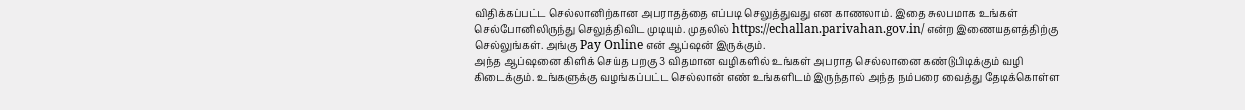விதிக்கப்பட்ட செல்லானிற்கான அபராதத்தை எப்படி செலுத்துவது என காணலாம். இதை சுலபமாக உங்கள் செல்போனிலிருந்து செலுத்திவிட முடியும். முதலில் https://echallan.parivahan.gov.in/ என்ற இணையதளத்திற்கு செல்லுங்கள். அங்கு Pay Online என் ஆப்ஷன் இருக்கும்.
அந்த ஆப்ஷனை கிளிக் செய்த பறகு 3 விதமான வழிகளில் உங்கள் அபராத செல்லானை கண்டுபிடிக்கும் வழி கிடைக்கும். உங்களுக்கு வழங்கப்பட்ட செல்லான் எண் உங்களிடம் இருந்தால் அந்த நம்பரை வைத்து தேடிக்கொள்ள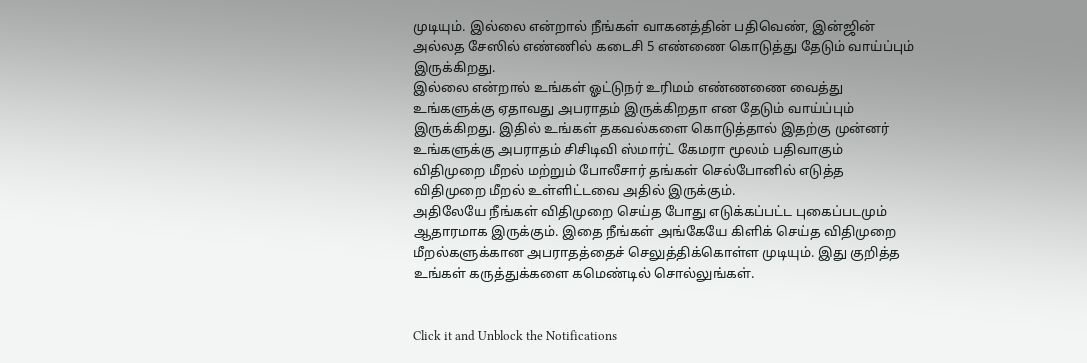முடியும். இல்லை என்றால் நீங்கள் வாகனத்தின் பதிவெண், இன்ஜின் அல்லத சேஸில் எண்ணில் கடைசி 5 எண்ணை கொடுத்து தேடும் வாய்ப்பும் இருக்கிறது.
இல்லை என்றால் உங்கள் ஓட்டுநர் உரிமம் எண்ணணை வைத்து உங்களுக்கு ஏதாவது அபராதம் இருக்கிறதா என தேடும் வாய்ப்பும் இருக்கிறது. இதில் உங்கள் தகவல்களை கொடுத்தால் இதற்கு முன்னர் உங்களுக்கு அபராதம் சிசிடிவி ஸ்மார்ட் கேமரா மூலம் பதிவாகும் விதிமுறை மீறல் மற்றும் போலீசார் தங்கள் செல்போனில் எடுத்த விதிமுறை மீறல் உள்ளிட்டவை அதில் இருக்கும்.
அதிலேயே நீங்கள் விதிமுறை செய்த போது எடுக்கப்பட்ட புகைப்படமும் ஆதாரமாக இருக்கும். இதை நீங்கள் அங்கேயே கிளிக் செய்த விதிமுறை மீறல்களுக்கான அபராதத்தைச் செலுத்திக்கொள்ள முடியும். இது குறித்த உங்கள் கருத்துக்களை கமெண்டில் சொல்லுங்கள்.


Click it and Unblock the Notifications